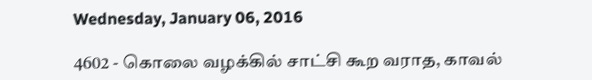Wednesday, January 06, 2016

4602 - கொலை வழக்கில் சாட்சி கூற வராத, காவல்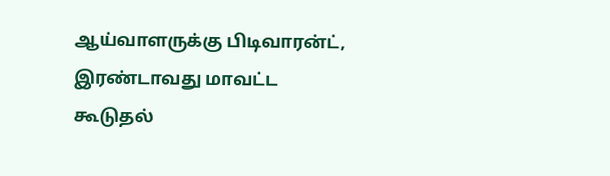ஆய்வாளருக்கு பிடிவாரன்ட், இரண்டாவது மாவட்ட கூடுதல்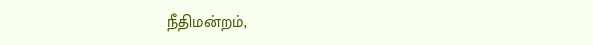நீதிமன்றம்,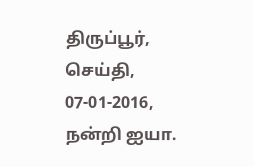திருப்பூர், செய்தி, 07-01-2016, நன்றி ஐயா.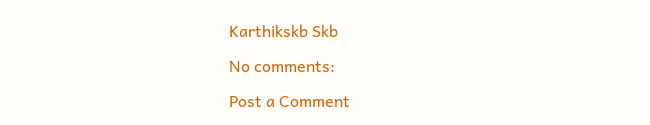Karthikskb Skb

No comments:

Post a Comment